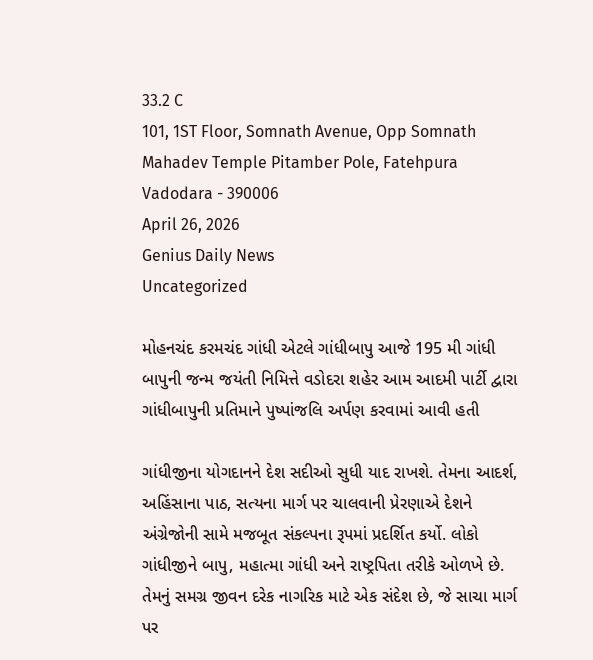33.2 C
101, 1ST Floor, Somnath Avenue, Opp Somnath Mahadev Temple Pitamber Pole, Fatehpura Vadodara - 390006
April 26, 2026
Genius Daily News
Uncategorized

મોહનચંદ કરમચંદ ગાંધી એટલે ગાંધીબાપુ આજે 195 મી ગાંધી બાપુની જન્મ જયંતી નિમિત્તે વડોદરા શહેર આમ આદમી પાર્ટી દ્વારા ગાંધીબાપુની પ્રતિમાને પુષ્પાંજલિ અર્પણ કરવામાં આવી હતી

ગાંધીજીના યોગદાનને દેશ સદીઓ સુધી યાદ રાખશે. તેમના આદર્શ, અહિંસાના પાઠ, સત્યના માર્ગ પર ચાલવાની પ્રેરણાએ દેશને અંગ્રેજોની સામે મજબૂત સંકલ્પના રૂપમાં પ્રદર્શિત કર્યો. લોકો ગાંધીજીને બાપુ, મહાત્મા ગાંધી અને રાષ્ટ્રપિતા તરીકે ઓળખે છે. તેમનું સમગ્ર જીવન દરેક નાગરિક માટે એક સંદેશ છે, જે સાચા માર્ગ પર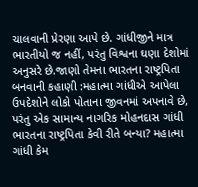ચાલવાની પ્રેરણા આપે છે. ગાંધીજીને માત્ર ભારતીયો જ નહીં, પરંતુ વિશ્વના ઘણા દેશોમાં અનુસરે છે.જાણો તેમના ભારતના રાષ્ટ્રપિતા બનવાની કહાણી :મહાત્મા ગાંધીએ આપેલા ઉપદેશોને લોકો પોતાના જીવનમાં અપનાવે છે, પરંતુ એક સામાન્ય નાગરિક મોહનદાસ ગાંધી ભારતના રાષ્ટ્રપિતા કેવી રીતે બન્યા? મહાત્મા ગાંધી કેમ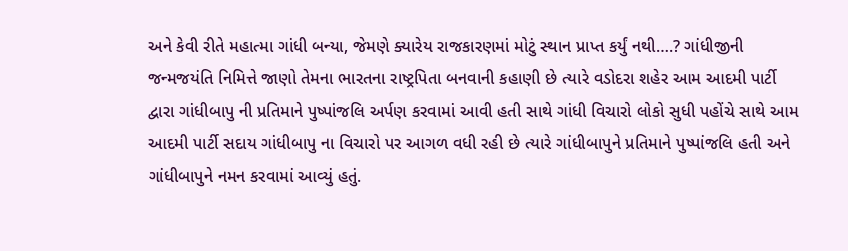અને કેવી રીતે મહાત્મા ગાંધી બન્યા, જેમણે ક્યારેય રાજકારણમાં મોટું સ્થાન પ્રાપ્ત કર્યું નથી….? ગાંધીજીની જન્મજયંતિ નિમિત્તે જાણો તેમના ભારતના રાષ્ટ્રપિતા બનવાની કહાણી છે ત્યારે વડોદરા શહેર આમ આદમી પાર્ટી દ્વારા ગાંધીબાપુ ની પ્રતિમાને પુષ્પાંજલિ અર્પણ કરવામાં આવી હતી સાથે ગાંધી વિચારો લોકો સુધી પહોંચે સાથે આમ આદમી પાર્ટી સદાય ગાંધીબાપુ ના વિચારો પર આગળ વધી રહી છે ત્યારે ગાંધીબાપુને પ્રતિમાને પુષ્પાંજલિ હતી અને ગાંધીબાપુને નમન કરવામાં આવ્યું હતું.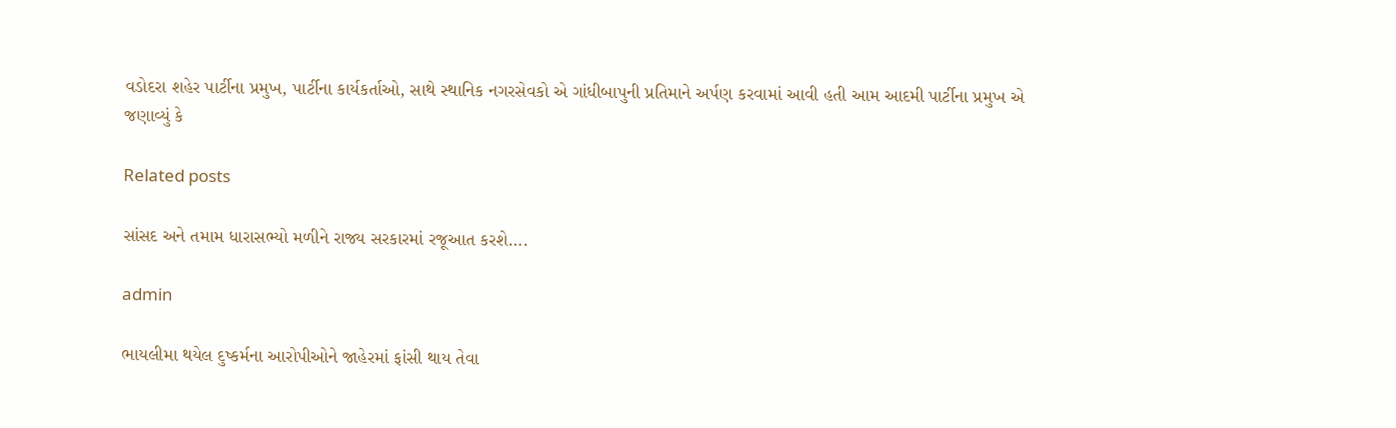વડોદરા શહેર પાર્ટીના પ્રમુખ, પાર્ટીના કાર્યકર્તાઓ, સાથે સ્થાનિક નગરસેવકો એ ગાંધીબાપુની પ્રતિમાને અર્પણ કરવામાં આવી હતી આમ આદમી પાર્ટીના પ્રમુખ એ જણાવ્યું કે

Related posts

સાંસદ અને તમામ ધારાસભ્યો મળીને રાજ્ય સરકારમાં રજૂઆત કરશે….

admin

ભાયલીમા થયેલ દુષ્કર્મના આરોપીઓને જાહેરમાં ફાંસી થાય તેવા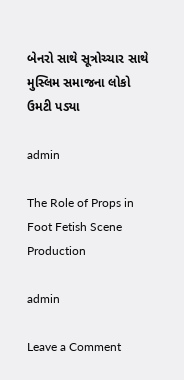બેનરો સાથે સૂત્રોચ્ચાર સાથે મુસ્લિમ સમાજના લોકો ઉમટી પડ્યા

admin

The Role of Props in Foot Fetish Scene Production

admin

Leave a Comment